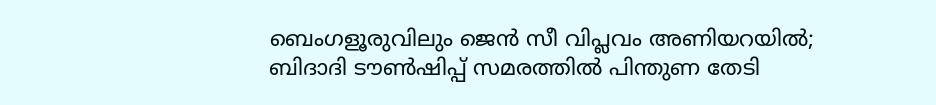ബെംഗളൂരുവിലും ജെൻ സീ വിപ്ലവം അണിയറയിൽ; ബിദാദി ടൗൺഷിപ്പ് സമരത്തിൽ പിന്തുണ തേടി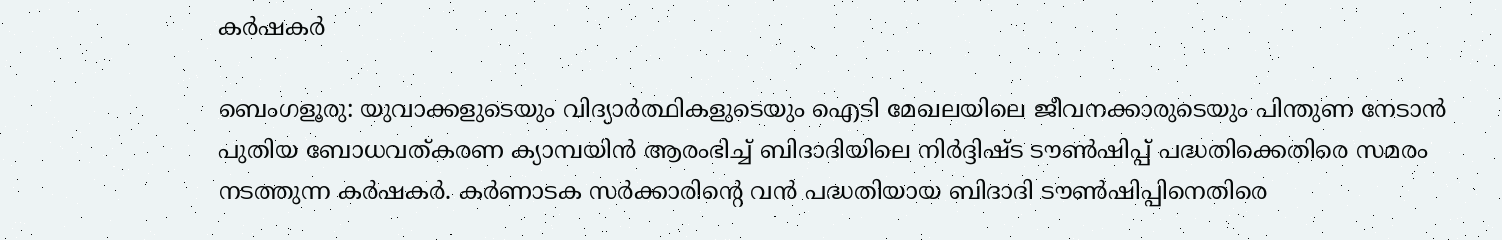കർഷകർ

ബെംഗളൂരു: യുവാക്കളുടെയും വിദ്യാർത്ഥികളുടെയും ഐടി മേഖലയിലെ ജീവനക്കാരുടെയും പിന്തുണ നേടാൻ പുതിയ ബോധവത്കരണ ക്യാമ്പയിൻ ആരംഭിച്ച് ബിദാദിയിലെ നിർദ്ദിഷ്‌ട ടൗൺഷിപ്പ് പദ്ധതിക്കെതിരെ സമരം നടത്തുന്ന കർഷകർ. കർണാടക സർക്കാരിന്റെ വൻ പദ്ധതിയായ ബിദാദി ടൗൺഷിപ്പിനെതിരെ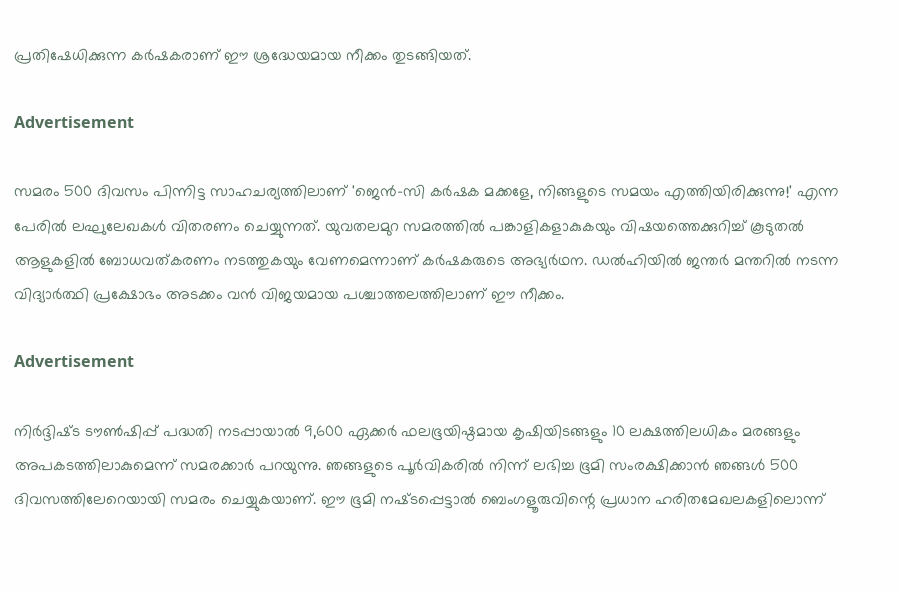പ്രതിഷേധിക്കുന്ന കർഷകരാണ് ഈ ശ്രദ്ധേയമായ നീക്കം തുടങ്ങിയത്.

Advertisement

സമരം 500 ദിവസം പിന്നിട്ട സാഹചര്യത്തിലാണ് 'ജെൻ-സി കർഷക മക്കളേ, നിങ്ങളുടെ സമയം എത്തിയിരിക്കുന്നു!' എന്ന പേരിൽ ലഘുലേഖകൾ വിതരണം ചെയ്യുന്നത്. യുവതലമുറ സമരത്തിൽ പങ്കാളികളാകുകയും വിഷയത്തെക്കുറിച്ച് കൂടുതൽ ആളുകളിൽ ബോധവത്കരണം നടത്തുകയും വേണമെന്നാണ് കർഷകരുടെ അഭ്യർഥന. ഡൽഹിയിൽ ജന്തർ മന്തറിൽ നടന്ന വിദ്യാർത്ഥി പ്രക്ഷോഭം അടക്കം വൻ വിജയമായ പശ്ചാത്തലത്തിലാണ് ഈ നീക്കം.

Advertisement

നിർദ്ദിഷ്‌ട ടൗൺഷിപ്പ് പദ്ധതി നടപ്പായാൽ 9,600 ഏക്കർ ഫലഭൂയിഷ്ഠമായ കൃഷിയിടങ്ങളും 10 ലക്ഷത്തിലധികം മരങ്ങളും അപകടത്തിലാകുമെന്ന് സമരക്കാർ പറയുന്നു. ഞങ്ങളുടെ പൂർവികരിൽ നിന്ന് ലഭിച്ച ഭൂമി സംരക്ഷിക്കാൻ ഞങ്ങൾ 500 ദിവസത്തിലേറെയായി സമരം ചെയ്യുകയാണ്. ഈ ഭൂമി നഷ്‌ടപ്പെട്ടാൽ ബെംഗളൂരുവിന്റെ പ്രധാന ഹരിതമേഖലകളിലൊന്ന്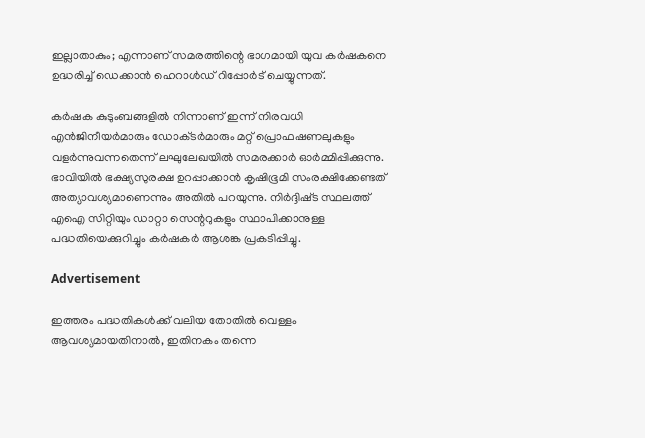ഇല്ലാതാകും; എന്നാണ് സമരത്തിന്റെ ഭാഗമായി യുവ കർഷകനെ ഉദ്ധരിച്ച് ഡെക്കാൻ ഹെറാൾഡ് റിപ്പോർട് ചെയ്യുന്നത്.

കർഷക കുടുംബങ്ങളിൽ നിന്നാണ് ഇന്ന് നിരവധി എൻജിനീയർമാരും ഡോക്‌ടർമാരും മറ്റ് പ്രൊഫഷണലുകളും വളർന്നുവന്നതെന്ന് ലഘുലേഖയിൽ സമരക്കാർ ഓർമ്മിപ്പിക്കുന്നു. ഭാവിയിൽ ഭക്ഷ്യസുരക്ഷ ഉറപ്പാക്കാൻ കൃഷിഭൂമി സംരക്ഷിക്കേണ്ടത് അത്യാവശ്യമാണെന്നും അതിൽ പറയുന്നു. നിർദ്ദിഷ്‌ട സ്ഥലത്ത് എഐ സിറ്റിയും ഡാറ്റാ സെന്ററുകളും സ്ഥാപിക്കാനുള്ള പദ്ധതിയെക്കുറിച്ചും കർഷകർ ആശങ്ക പ്രകടിപ്പിച്ചു.

Advertisement

ഇത്തരം പദ്ധതികൾക്ക് വലിയ തോതിൽ വെള്ളം ആവശ്യമായതിനാൽ, ഇതിനകം തന്നെ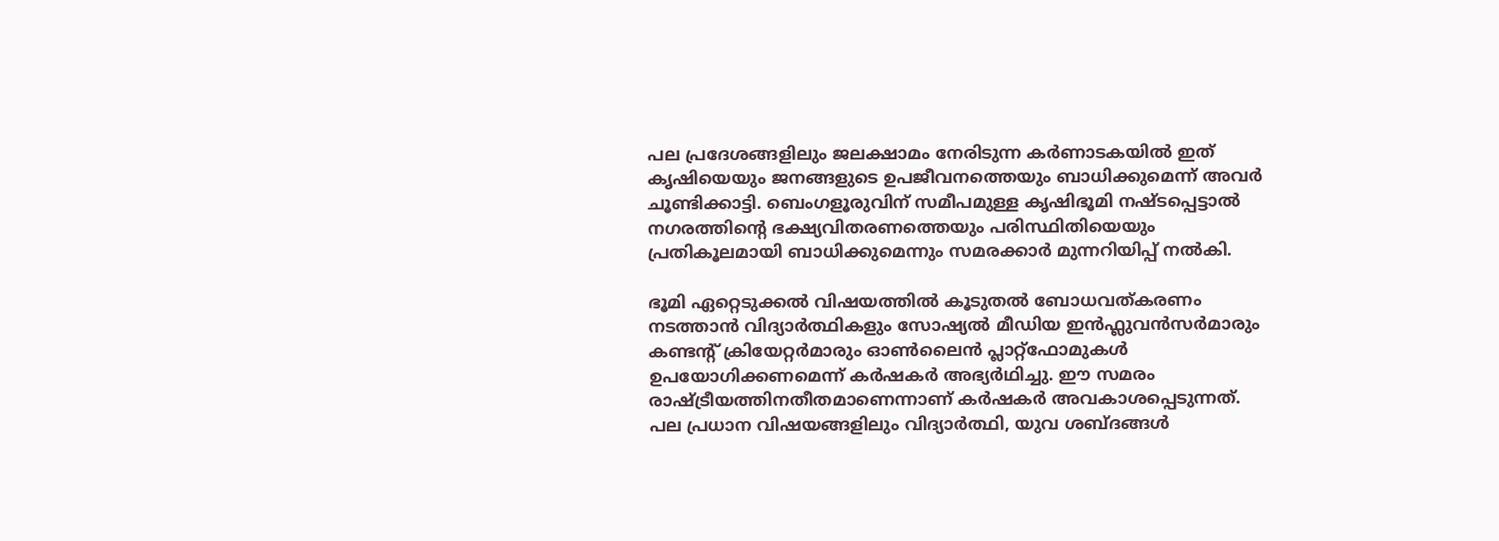പല പ്രദേശങ്ങളിലും ജലക്ഷാമം നേരിടുന്ന കർണാടകയിൽ ഇത് കൃഷിയെയും ജനങ്ങളുടെ ഉപജീവനത്തെയും ബാധിക്കുമെന്ന് അവർ ചൂണ്ടിക്കാട്ടി. ബെംഗളൂരുവിന് സമീപമുള്ള കൃഷിഭൂമി നഷ്‌ടപ്പെട്ടാൽ നഗരത്തിന്റെ ഭക്ഷ്യവിതരണത്തെയും പരിസ്ഥിതിയെയും പ്രതികൂലമായി ബാധിക്കുമെന്നും സമരക്കാർ മുന്നറിയിപ്പ് നൽകി.

ഭൂമി ഏറ്റെടുക്കൽ വിഷയത്തിൽ കൂടുതൽ ബോധവത്കരണം നടത്താൻ വിദ്യാർത്ഥികളും സോഷ്യൽ മീഡിയ ഇൻഫ്ലുവൻസർമാരും കണ്ടന്റ് ക്രിയേറ്റർമാരും ഓൺലൈൻ പ്ലാറ്റ്ഫോമുകൾ ഉപയോഗിക്കണമെന്ന് കർഷകർ അഭ്യർഥിച്ചു. ഈ സമരം രാഷ്ട്രീയത്തിനതീതമാണെന്നാണ് കർഷകർ അവകാശപ്പെടുന്നത്. പല പ്രധാന വിഷയങ്ങളിലും വിദ്യാർത്ഥി, യുവ ശബ്‌ദങ്ങൾ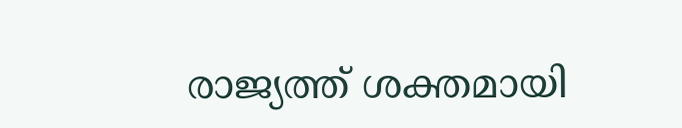രാജ്യത്ത് ശക്തമായി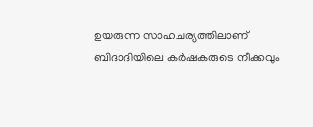ഉയരുന്ന സാഹചര്യത്തിലാണ് ബിദാദിയിലെ കർഷകരുടെ നീക്കവും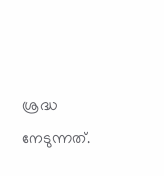ശ്രദ്ധ നേടുന്നത്.